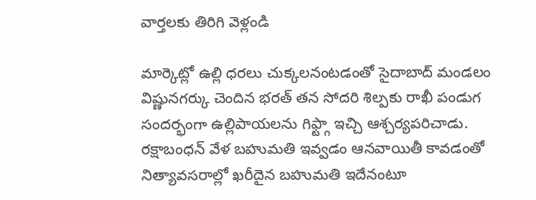వార్తలకు తిరిగి వెళ్లండి

మార్కెట్లో ఉల్లి ధరలు చుక్కలనంటడంతో సైదాబాద్ మండలం విష్ణునగర్కు చెందిన భరత్ తన సోదరి శిల్పకు రాఖీ పండుగ సందర్భంగా ఉల్లిపాయలను గిఫ్ట్గా ఇచ్చి ఆశ్చర్యపరిచాడు.
రక్షాబంధన్ వేళ బహుమతి ఇవ్వడం ఆనవాయితీ కావడంతో నిత్యావసరాల్లో ఖరీదైన బహుమతి ఇదేనంటూ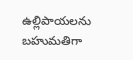ఉల్లిపాయలను బహుమతిగా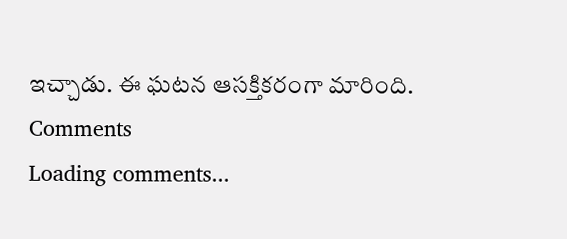ఇచ్చాడు. ఈ ఘటన ఆసక్తికరంగా మారింది.
Comments
Loading comments...